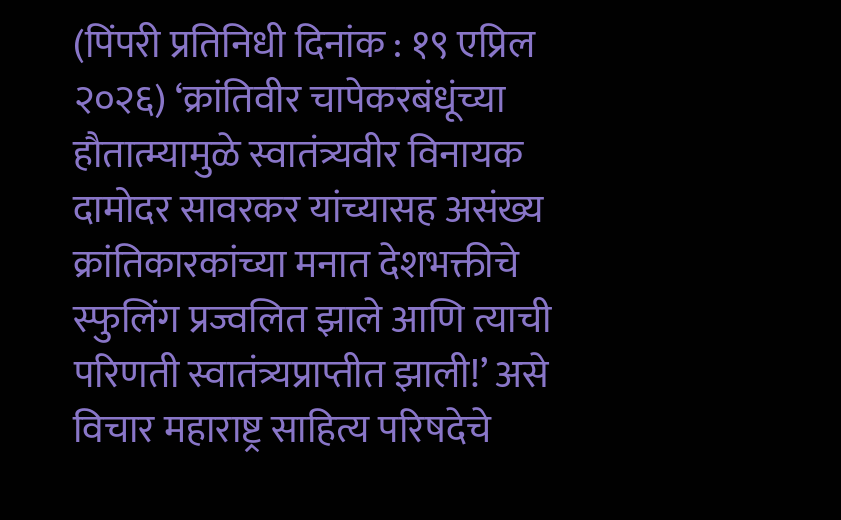(पिंपरी प्रतिनिधी दिनांक : १९ एप्रिल २०२६) ‘क्रांतिवीर चापेकरबंधूंच्या हौतात्म्यामुळे स्वातंत्र्यवीर विनायक दामोदर सावरकर यांच्यासह असंख्य क्रांतिकारकांच्या मनात देशभक्तीचे स्फुलिंग प्रज्वलित झाले आणि त्याची परिणती स्वातंत्र्यप्राप्तीत झाली!’ असे विचार महाराष्ट्र साहित्य परिषदेचे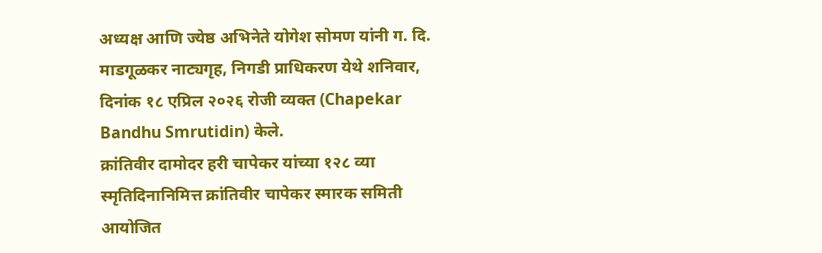अध्यक्ष आणि ज्येष्ठ अभिनेते योगेश सोमण यांनी ग. दि. माडगूळकर नाट्यगृह, निगडी प्राधिकरण येथे शनिवार, दिनांक १८ एप्रिल २०२६ रोजी व्यक्त (Chapekar Bandhu Smrutidin) केले.
क्रांतिवीर दामोदर हरी चापेकर यांच्या १२८ व्या स्मृतिदिनानिमित्त क्रांतिवीर चापेकर स्मारक समिती आयोजित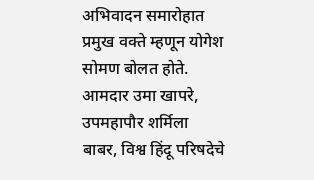अभिवादन समारोहात प्रमुख वक्ते म्हणून योगेश सोमण बोलत होते. आमदार उमा खापरे, उपमहापौर शर्मिला बाबर, विश्व हिंदू परिषदेचे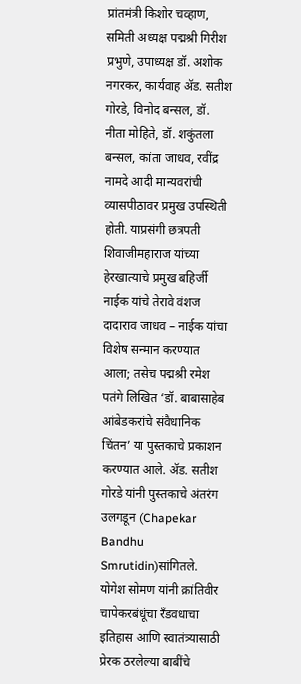प्रांतमंत्री किशोर चव्हाण, समिती अध्यक्ष पद्मश्री गिरीश प्रभुणे, उपाध्यक्ष डॉ. अशोक नगरकर, कार्यवाह ॲड. सतीश गोरडे, विनोद बन्सल, डॉ. नीता मोहिते, डॉ. शकुंतला बन्सल, कांता जाधव, रवींद्र नामदे आदी मान्यवरांची व्यासपीठावर प्रमुख उपस्थिती होती. याप्रसंगी छत्रपती शिवाजीमहाराज यांच्या हेरखात्याचे प्रमुख बहिर्जी नाईक यांचे तेरावे वंशज दादाराव जाधव – नाईक यांचा विशेष सन्मान करण्यात आला; तसेच पद्मश्री रमेश पतंगे लिखित ‘डॉ. बाबासाहेब आंबेडकरांचे संवैधानिक चिंतन’ या पुस्तकाचे प्रकाशन करण्यात आले. ॲड. सतीश गोरडे यांनी पुस्तकाचे अंतरंग उलगडून (Chapekar Bandhu Smrutidin)सांगितले.
योगेश सोमण यांनी क्रांतिवीर चापेकरबंधूंचा रँडवधाचा इतिहास आणि स्वातंत्र्यासाठी प्रेरक ठरलेल्या बाबींचे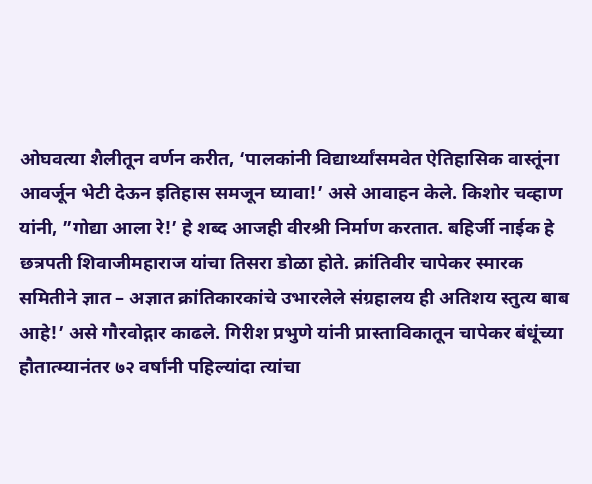ओघवत्या शैलीतून वर्णन करीत, ‘पालकांनी विद्यार्थ्यांसमवेत ऐतिहासिक वास्तूंना आवर्जून भेटी देऊन इतिहास समजून घ्यावा!’ असे आवाहन केले. किशोर चव्हाण यांनी, ”गोद्या आला रे!’ हे शब्द आजही वीरश्री निर्माण करतात. बहिर्जी नाईक हे छत्रपती शिवाजीमहाराज यांचा तिसरा डोळा होते. क्रांतिवीर चापेकर स्मारक समितीने ज्ञात – अज्ञात क्रांतिकारकांचे उभारलेले संग्रहालय ही अतिशय स्तुत्य बाब आहे!’ असे गौरवोद्गार काढले. गिरीश प्रभुणे यांनी प्रास्ताविकातून चापेकर बंधूंच्या हौतात्म्यानंतर ७२ वर्षांनी पहिल्यांदा त्यांचा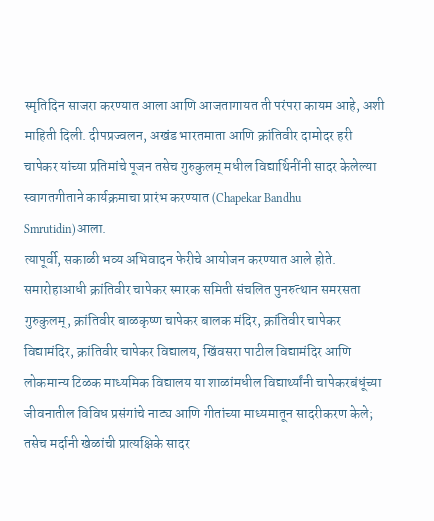स्मृतिदिन साजरा करण्यात आला आणि आजतागायत ती परंपरा कायम आहे, अशी माहिती दिली. दीपप्रज्वलन, अखंड भारतमाता आणि क्रांतिवीर दामोदर हरी चापेकर यांच्या प्रतिमांचे पूजन तसेच गुरुकुलम् मधील विद्यार्थिनींनी सादर केलेल्या स्वागतगीताने कार्यक्रमाचा प्रारंभ करण्यात (Chapekar Bandhu Smrutidin)आला.
त्यापूर्वी, सकाळी भव्य अभिवादन फेरीचे आयोजन करण्यात आले होते. समारोहाआधी क्रांतिवीर चापेकर स्मारक समिती संचलित पुनरुत्थान समरसता गुरुकुलम्, क्रांतिवीर बाळकृष्ण चापेकर बालक मंदिर, क्रांतिवीर चापेकर विद्यामंदिर, क्रांतिवीर चापेकर विद्यालय, खिंवसरा पाटील विद्यामंदिर आणि लोकमान्य टिळक माध्यमिक विद्यालय या शाळांमधील विद्यार्थ्यांनी चापेकरबंधूंच्या जीवनातील विविध प्रसंगांचे नाट्य आणि गीतांच्या माध्यमातून सादरीकरण केले; तसेच मर्दानी खेळांची प्रात्यक्षिके सादर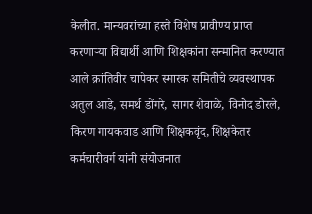केलीत. मान्यवरांच्या हस्ते विशेष प्रावीण्य प्राप्त करणाऱ्या विद्यार्थी आणि शिक्षकांना सन्मानित करण्यात आले क्रांतिवीर चापेकर स्मारक समितीचे व्यवस्थापक अतुल आडे, समर्थ डोंगरे, सागर शेवाळे, विनोद डोरले, किरण गायकवाड आणि शिक्षकवृंद, शिक्षकेतर कर्मचारीवर्ग यांनी संयोजनात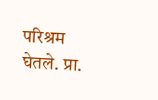परिश्रम घेतले. प्रा.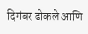दिगंबर ढोकले आणि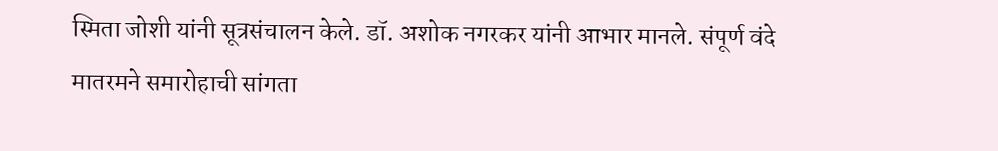स्मिता जोशी यांनी सूत्रसंचालन केले. डॉ. अशोक नगरकर यांनी आभार मानले. संपूर्ण वंदे मातरमने समारोहाची सांगता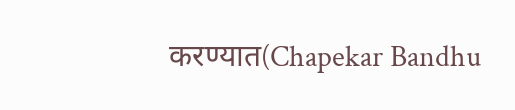करण्यात(Chapekar Bandhu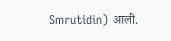Smrutidin) आली.